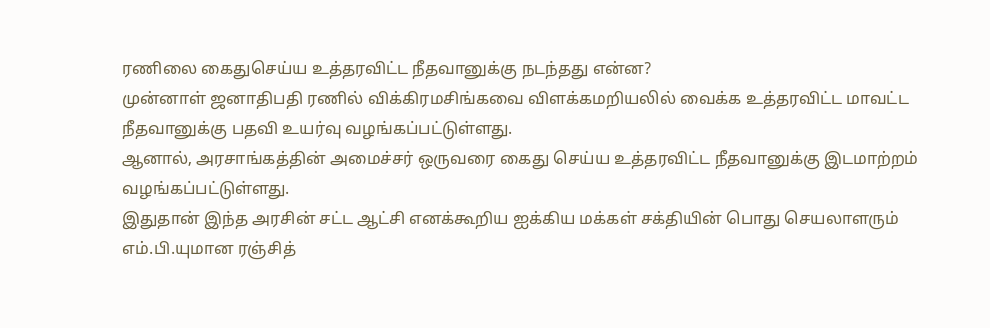ரணிலை கைதுசெய்ய உத்தரவிட்ட நீதவானுக்கு நடந்தது என்ன?
முன்னாள் ஜனாதிபதி ரணில் விக்கிரமசிங்கவை விளக்கமறியலில் வைக்க உத்தரவிட்ட மாவட்ட நீதவானுக்கு பதவி உயர்வு வழங்கப்பட்டுள்ளது.
ஆனால், அரசாங்கத்தின் அமைச்சர் ஒருவரை கைது செய்ய உத்தரவிட்ட நீதவானுக்கு இடமாற்றம் வழங்கப்பட்டுள்ளது.
இதுதான் இந்த அரசின் சட்ட ஆட்சி எனக்கூறிய ஐக்கிய மக்கள் சக்தியின் பொது செயலாளரும் எம்.பி.யுமான ரஞ்சித்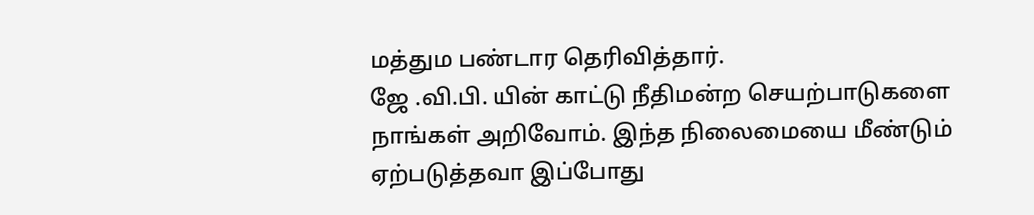மத்தும பண்டார தெரிவித்தார்.
ஜே .வி.பி. யின் காட்டு நீதிமன்ற செயற்பாடுகளை நாங்கள் அறிவோம். இந்த நிலைமையை மீண்டும் ஏற்படுத்தவா இப்போது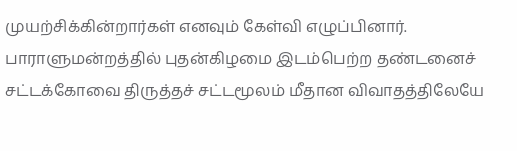முயற்சிக்கின்றார்கள் எனவும் கேள்வி எழுப்பினார்.
பாராளுமன்றத்தில் புதன்கிழமை இடம்பெற்ற தண்டனைச் சட்டக்கோவை திருத்தச் சட்டமூலம் மீதான விவாதத்திலேயே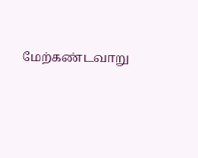மேற்கண்டவாறு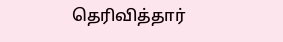தெரிவித்தார்